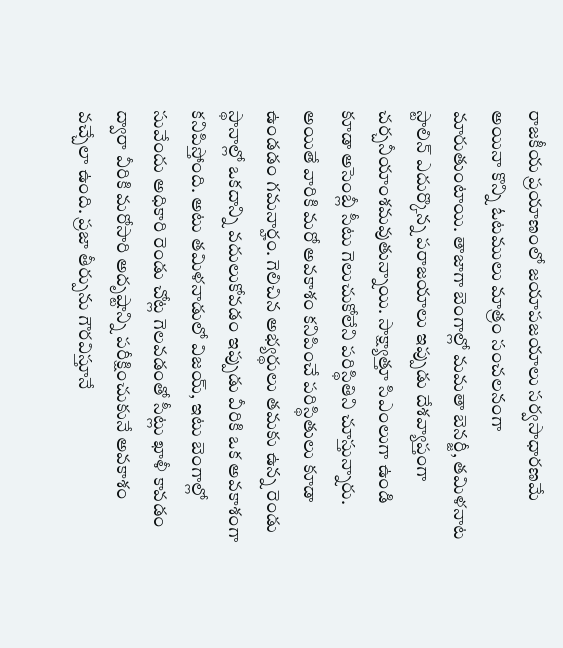రాజకీయ ప్రయాణంలో జయాపజయాలు సర్వసాధారణమే అయినా కొన్ని ఓటములు మాత్రం సంచలనంగా మారుతుంటాయి. తాజాగా బెంగాల్లో మమతా బెనర్జీ, తమిళనాట స్టాలిన్ ఎదుర్కొన్న పరాజయాలు ఇప్పుడు దేశవ్యాప్తంగా చర్చనీయాంశమవుతున్నాయి. సాక్ష్యాత్తూ సిఎంలుగా ఉండి కూడా అసెంబ్లీ సీటు గెలుచుకోలేని పరిస్థితిని చూస్తున్నారు. అయితే వారికి మరో అవకాశం కనిపించే పరిస్థితులు కూడా ఉండడం గమనార్హం. గెలిచిన అభ్యర్థులు తమకు ఉన్న రెండు స్థానాల్లో ఒకదాన్ని వదులుకోవడం ఇప్పుడు వీరికి ఒక అవకాశంగా కనిపిస్తోంది. అటు తమిళనాడులో విజయ్, ఇటు బెంగాల్లో సువేందు అధికారి రెండు చోట్ల గెలవడంతో సీట్లు ఖాళీ కావడం ద్వారా వీరికి మరోసారి అదృష్టాన్ని పరీక్షించుకునే అవకాశం వచ్చేలా ఉంది. ప్రజా తీర్పును గౌరవిస్తూనే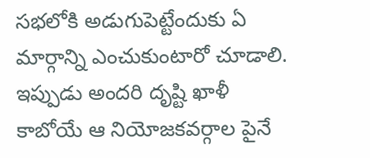సభలోకి అడుగుపెట్టేందుకు ఏ మార్గాన్ని ఎంచుకుంటారో చూడాలి. ఇప్పుడు అందరి దృష్టి ఖాళీ కాబోయే ఆ నియోజకవర్గాల పైనే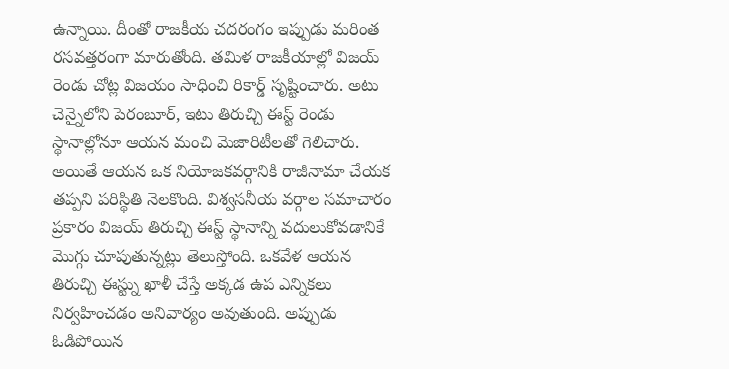ఉన్నాయి. దీంతో రాజకీయ చదరంగం ఇప్పుడు మరింత రసవత్తరంగా మారుతోంది. తమిళ రాజకీయాల్లో విజయ్ రెండు చోట్ల విజయం సాధించి రికార్డ్ సృష్టించారు. అటు చెన్నైలోని పెరంబూర్, ఇటు తిరుచ్చి ఈస్ట్ రెండు స్థానాల్లోనూ ఆయన మంచి మెజారిటీలతో గెలిచారు. అయితే ఆయన ఒక నియోజకవర్గానికి రాజీనామా చేయక తప్పని పరిస్థితి నెలకొంది. విశ్వసనీయ వర్గాల సమాచారం ప్రకారం విజయ్ తిరుచ్చి ఈస్ట్ స్థానాన్ని వదులుకోవడానికే మొగ్గు చూపుతున్నట్లు తెలుస్తోంది. ఒకవేళ ఆయన తిరుచ్చి ఈస్ట్ను ఖాళీ చేస్తే అక్కడ ఉప ఎన్నికలు నిర్వహించడం అనివార్యం అవుతుంది. అప్పుడు ఓడిపోయిన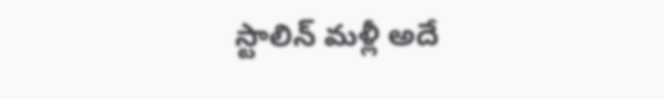స్టాలిన్ మళ్లీ అదే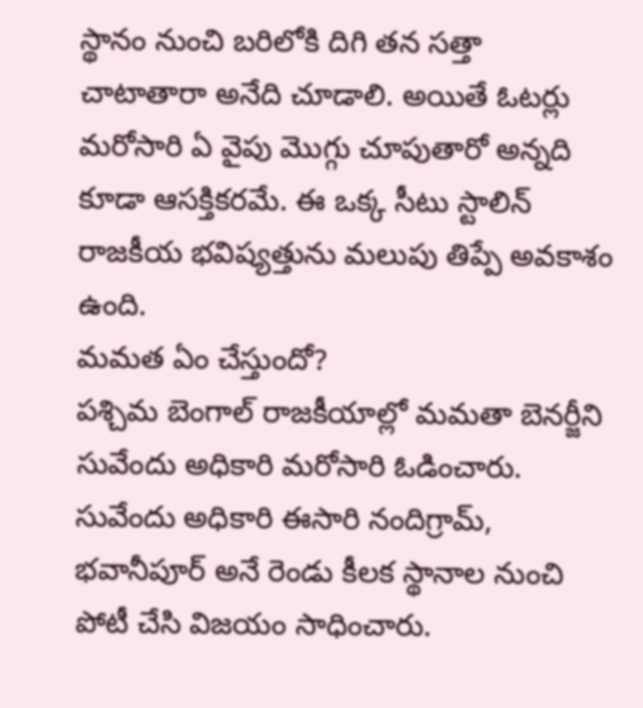స్థానం నుంచి బరిలోకి దిగి తన సత్తా చాటాతారా అనేది చూడాలి. అయితే ఓటర్లు మరోసారి ఏ వైపు మొగ్గు చూపుతారో అన్నది కూడా ఆసక్తికరమే. ఈ ఒక్క సీటు స్టాలిన్ రాజకీయ భవిష్యత్తును మలుపు తిప్పే అవకాశం ఉంది.
మమత ఏం చేస్తుందో?
పశ్చిమ బెంగాల్ రాజకీయాల్లో మమతా బెనర్జీని సువేందు అధికారి మరోసారి ఓడించారు. సువేందు అధికారి ఈసారి నందిగ్రామ్, భవానీపూర్ అనే రెండు కీలక స్థానాల నుంచి పోటీ చేసి విజయం సాధించారు.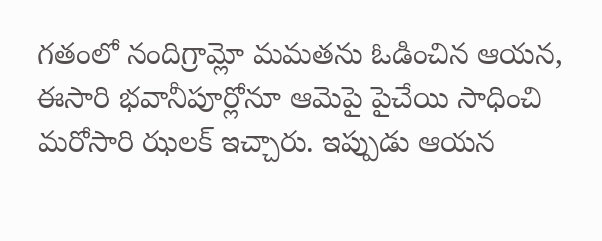గతంలో నందిగ్రామ్లో మమతను ఓడించిన ఆయన, ఈసారి భవానీపూర్లోనూ ఆమెపై పైచేయి సాధించి మరోసారి ఝలక్ ఇచ్చారు. ఇప్పుడు ఆయన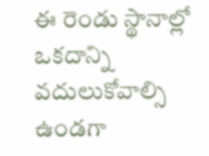ఈ రెండు స్థానాల్లో ఒకదాన్ని వదులుకోవాల్సి ఉండగా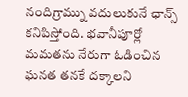నందిగ్రామ్ను వదులుకునే ఛాన్స్ కనిపిస్తోంది. భవానీపూర్లో మమతను నేరుగా ఓడించిన ఘనత తనకే దక్కాలని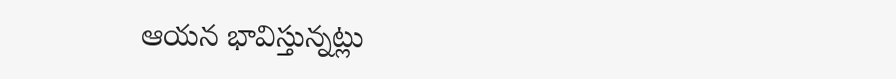ఆయన భావిస్తున్నట్లు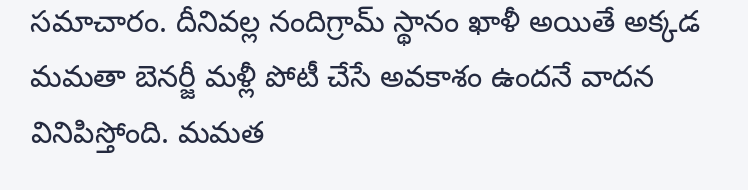సమాచారం. దీనివల్ల నందిగ్రామ్ స్థానం ఖాళీ అయితే అక్కడ మమతా బెనర్జీ మళ్లీ పోటీ చేసే అవకాశం ఉందనే వాదన వినిపిస్తోంది. మమత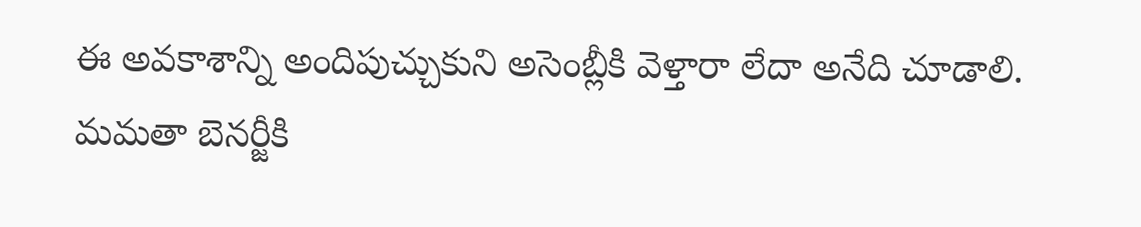ఈ అవకాశాన్ని అందిపుచ్చుకుని అసెంబ్లీకి వెళ్తారా లేదా అనేది చూడాలి.
మమతా బెనర్జీకి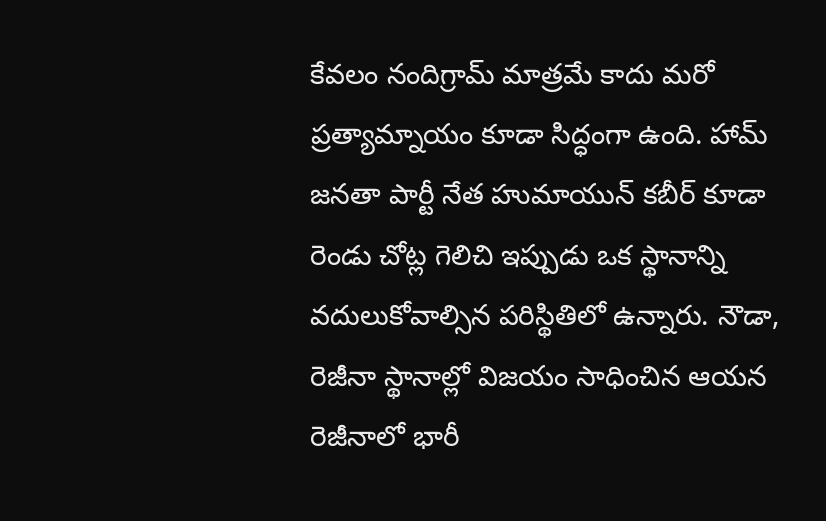కేవలం నందిగ్రామ్ మాత్రమే కాదు మరో ప్రత్యామ్నాయం కూడా సిద్ధంగా ఉంది. హామ్ జనతా పార్టీ నేత హుమాయున్ కబీర్ కూడా రెండు చోట్ల గెలిచి ఇప్పుడు ఒక స్థానాన్ని వదులుకోవాల్సిన పరిస్థితిలో ఉన్నారు. నౌడా, రెజీనా స్థానాల్లో విజయం సాధించిన ఆయన రెజీనాలో భారీ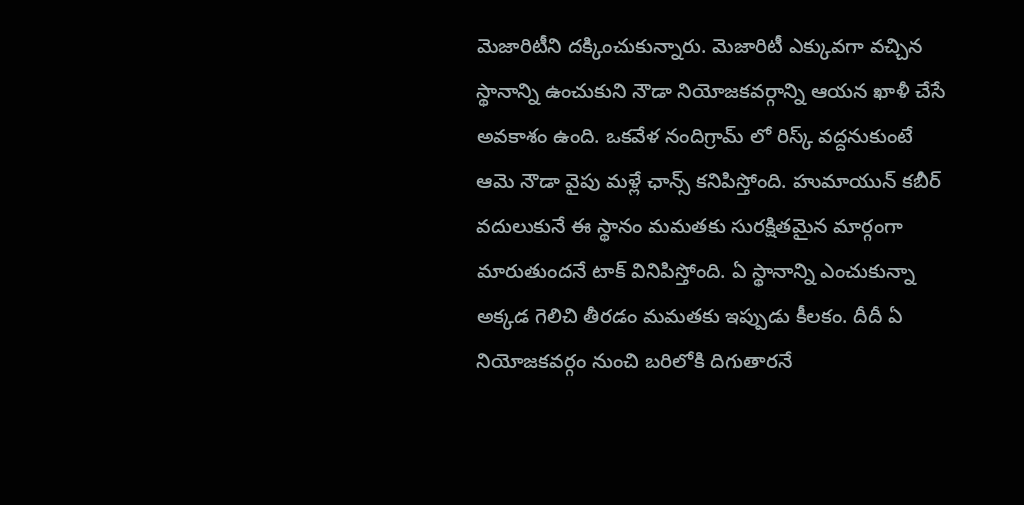మెజారిటీని దక్కించుకున్నారు. మెజారిటీ ఎక్కువగా వచ్చిన స్థానాన్ని ఉంచుకుని నౌడా నియోజకవర్గాన్ని ఆయన ఖాళీ చేసే అవకాశం ఉంది. ఒకవేళ నందిగ్రామ్ లో రిస్క్ వద్దనుకుంటే ఆమె నౌడా వైపు మళ్లే ఛాన్స్ కనిపిస్తోంది. హుమాయున్ కబీర్ వదులుకునే ఈ స్థానం మమతకు సురక్షితమైన మార్గంగా మారుతుందనే టాక్ వినిపిస్తోంది. ఏ స్థానాన్ని ఎంచుకున్నా అక్కడ గెలిచి తీరడం మమతకు ఇప్పుడు కీలకం. దీదీ ఏ నియోజకవర్గం నుంచి బరిలోకి దిగుతారనే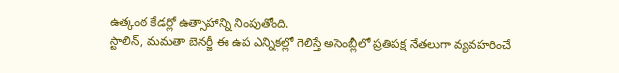ఉత్కంఠ కేడర్లో ఉత్సాహాన్ని నింపుతోంది.
స్టాలిన్, మమతా బెనర్జీ ఈ ఉప ఎన్నికల్లో గెలిస్తే అసెంబ్లీలో ప్రతిపక్ష నేతలుగా వ్యవహరించే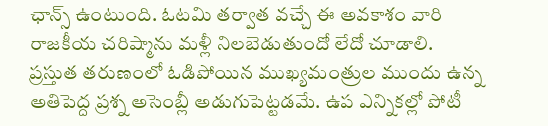ఛాన్స్ ఉంటుంది. ఓటమి తర్వాత వచ్చే ఈ అవకాశం వారి రాజకీయ చరిష్మాను మళ్లీ నిలబెడుతుందో లేదో చూడాలి.
ప్రస్తుత తరుణంలో ఓడిపోయిన ముఖ్యమంత్రుల ముందు ఉన్న అతిపెద్ద ప్రశ్న అసెంబ్లీ అడుగుపెట్టడమే. ఉప ఎన్నికల్లో పోటీ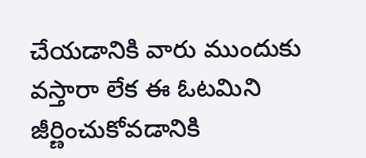చేయడానికి వారు ముందుకు వస్తారా లేక ఈ ఓటమిని జీర్ణించుకోవడానికి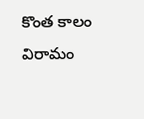కొంత కాలం విరామం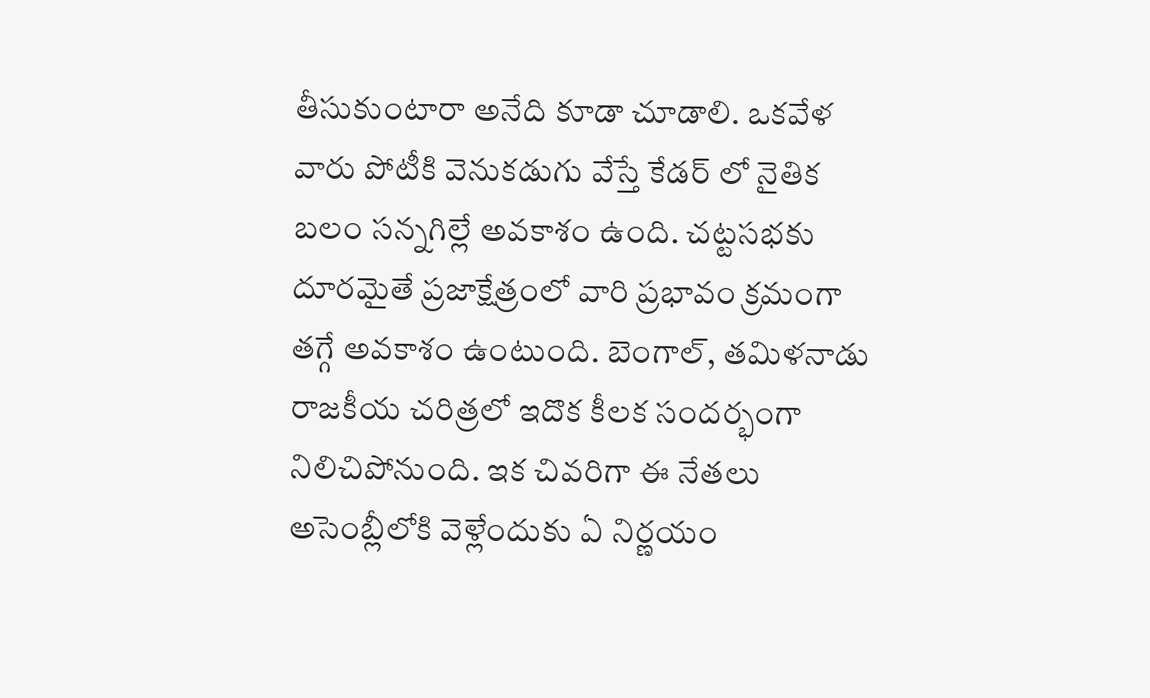తీసుకుంటారా అనేది కూడా చూడాలి. ఒకవేళ వారు పోటీకి వెనుకడుగు వేస్తే కేడర్ లో నైతిక బలం సన్నగిల్లే అవకాశం ఉంది. చట్టసభకు దూరమైతే ప్రజాక్షేత్రంలో వారి ప్రభావం క్రమంగా తగ్గే అవకాశం ఉంటుంది. బెంగాల్, తమిళనాడు రాజకీయ చరిత్రలో ఇదొక కీలక సందర్భంగా నిలిచిపోనుంది. ఇక చివరిగా ఈ నేతలు అసెంబ్లీలోకి వెళ్లేందుకు ఏ నిర్ణయం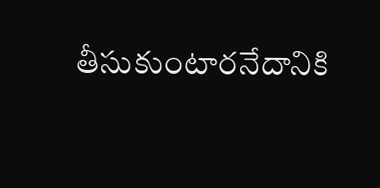తీసుకుంటారనేదానికి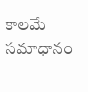కాలమే సమాధానం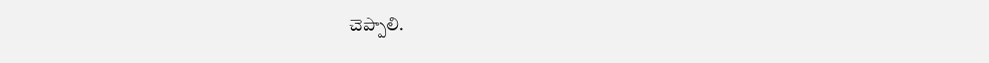చెప్పాలి.